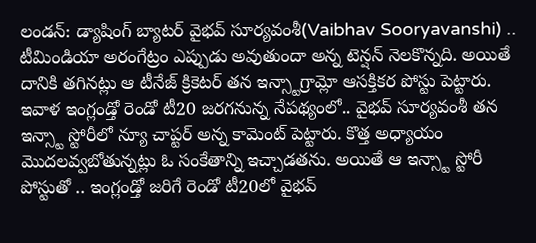లండన్: డ్యాషింగ్ బ్యాటర్ వైభవ్ సూర్యవంశీ(Vaibhav Sooryavanshi) .. టీమిండియా అరంగేట్రం ఎప్పుడు అవుతుందా అన్న టెన్షన్ నెలకొన్నది. అయితే దానికి తగినట్లు ఆ టీనేజ్ క్రికెటర్ తన ఇన్స్టాగ్రామ్లో ఆసక్తికర పోస్టు పెట్టారు. ఇవాళ ఇంగ్లండ్తో రెండో టీ20 జరగనున్న నేపథ్యంలో.. వైభవ్ సూర్యవంశీ తన ఇన్స్టా స్టోరీలో న్యూ చాప్టర్ అన్న కామెంట్ పెట్టారు. కొత్త అధ్యాయం మొదలవ్వబోతున్నట్లు ఓ సంకేతాన్ని ఇచ్చాడతను. అయితే ఆ ఇన్స్టా స్టోరీ పోస్టుతో .. ఇంగ్లండ్తో జరిగే రెండో టీ20లో వైభవ్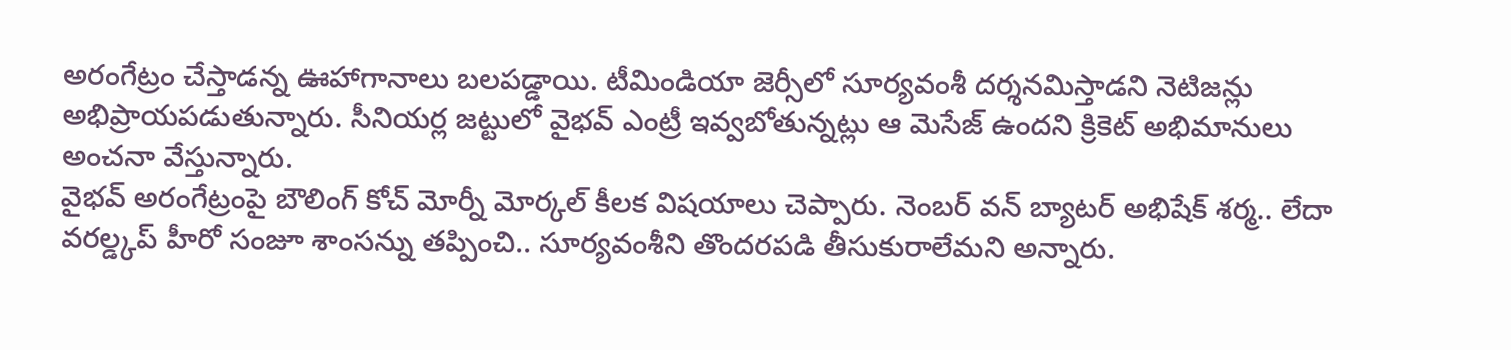అరంగేట్రం చేస్తాడన్న ఊహాగానాలు బలపడ్డాయి. టీమిండియా జెర్సీలో సూర్యవంశీ దర్శనమిస్తాడని నెటిజన్లు అభిప్రాయపడుతున్నారు. సీనియర్ల జట్టులో వైభవ్ ఎంట్రీ ఇవ్వబోతున్నట్లు ఆ మెసేజ్ ఉందని క్రికెట్ అభిమానులు అంచనా వేస్తున్నారు.
వైభవ్ అరంగేట్రంపై బౌలింగ్ కోచ్ మోర్నీ మోర్కల్ కీలక విషయాలు చెప్పారు. నెంబర్ వన్ బ్యాటర్ అభిషేక్ శర్మ.. లేదా వరల్డ్కప్ హీరో సంజూ శాంసన్ను తప్పించి.. సూర్యవంశీని తొందరపడి తీసుకురాలేమని అన్నారు.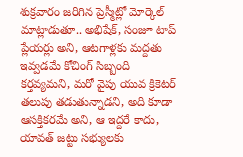శుక్రవారం జరిగిన ప్రెస్మీట్లో మోర్కెల్ మాట్లాడుతూ.. అభిషేక్, సంజూ టాప్ ప్లేయర్లు అని, ఆటగాళ్లకు మద్దతు ఇవ్వడమే కోచింగ్ సిబ్బంది కర్తవ్యమని, మరో వైపు యువ క్రికెటర్ తలుపు తడుతున్నాడని, అది కూడా ఆసక్తికరమే అని, ఆ ఇద్దరే కాదు, యావత్ జట్టు సభ్యులకు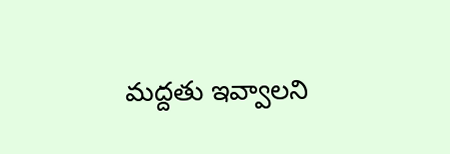మద్దతు ఇవ్వాలని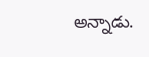అన్నాడు.